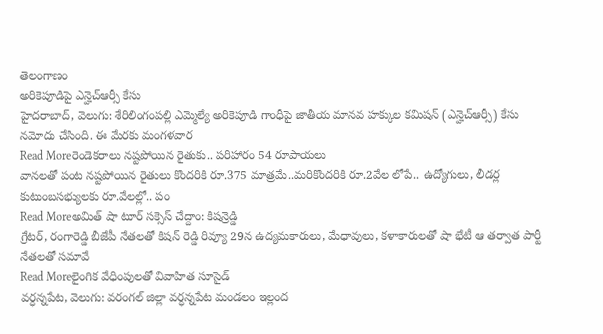తెలంగాణం
అరికెపూడిపై ఎన్హెచ్ఆర్సీ కేసు
హైదరాబాద్, వెలుగు: శేరిలింగంపల్లి ఎమ్మెల్యే అరికెపూడి గాంధీపై జాతీయ మానవ హక్కుల కమిషన్ (ఎన్హెచ్ఆర్సీ) కేసు నమోదు చేసింది. ఈ మేరకు మంగళవార
Read Moreరెండెకరాలు నష్టపోయిన రైతుకు.. పరిహారం 54 రూపాయలు
వానలతో పంట నష్టపోయిన రైతులు కొందరికి రూ.375 మాత్రమే..మరికొందరికి రూ.2వేల లోపే.. ఉద్యోగులు, లీడర్ల కుటుంబసభ్యులకు రూ.వేలల్లో.. పం
Read Moreఅమిత్ షా టూర్ సక్సెస్ చేద్దాం: కిషన్రెడ్డి
గ్రేటర్, రంగారెడ్డి బీజేపీ నేతలతో కిషన్ రెడ్డి రివ్యూ 29న ఉద్యమకారులు, మేధావులు, కళాకారులతో షా భేటీ ఆ తర్వాత పార్టీ నేతలతో సమావే
Read Moreలైంగిక వేధింపులతో వివాహిత సూసైడ్
వర్ధన్నపేట, వెలుగు: వరంగల్ జిల్లా వర్ధన్నపేట మండలం ఇల్లంద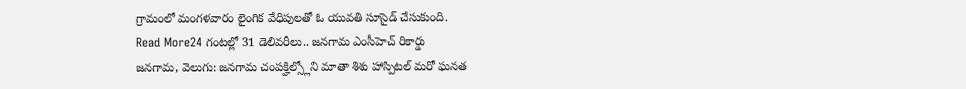గ్రామంలో మంగళవారం లైంగిక వేధిపులతో ఓ యువతి సూసైడ్ చేసుకుంది.
Read More24 గంటల్లో 31 డెలివరీలు.. జనగామ ఎంసీహెచ్ రికార్డు
జనగామ, వెలుగు: జనగామ చంపక్హిల్స్లోని మాతా శిశు హాస్పిటల్ మరో ఘనత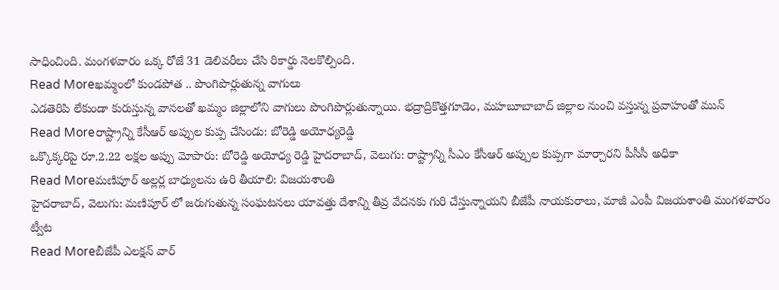సాధించింది. మంగళవారం ఒక్క రోజే 31 డెలివరీలు చేసి రికార్డు నెలకొల్పింది.
Read Moreఖమ్మంలో కుండపోత .. పొంగిపొర్లుతున్న వాగులు
ఎడతెరిపి లేకుండా కురుస్తున్న వానలతో ఖమ్మం జిల్లాలోని వాగులు పొంగిపొర్లుతున్నాయి. భద్రాద్రికొత్తగూడెం, మహబూబాబాద్ జిల్లాల నుంచి వస్తున్న ప్రవాహంతో మున్
Read Moreరాష్ట్రాన్ని కేసీఆర్ అప్పుల కుప్ప చేసిండు: బోరెడ్డి అయోధ్యరెడ్డి
ఒక్కొక్కరిపై రూ.2.22 లక్షల అప్పు మోపారు: బోరెడ్డి అయోధ్య రెడ్డి హైదరాబాద్, వెలుగు: రాష్ట్రాన్ని సీఎం కేసీఆర్ అప్పుల కుప్పగా మార్చారని పీసీసీ అధికా
Read Moreమణిపూర్ అల్లర్ల బాధ్యులను ఉరి తీయాలి: విజయశాంతి
హైదరాబాద్, వెలుగు: మణిపూర్ లో జరుగుతున్న సంఘటనలు యావత్తు దేశాన్ని తీవ్ర వేదనకు గురి చేస్తున్నాయని బీజేపీ నాయకురాలు, మాజీ ఎంపీ విజయశాంతి మంగళవారం ట్వీట
Read Moreబీజేపీ ఎలక్షన్ వార్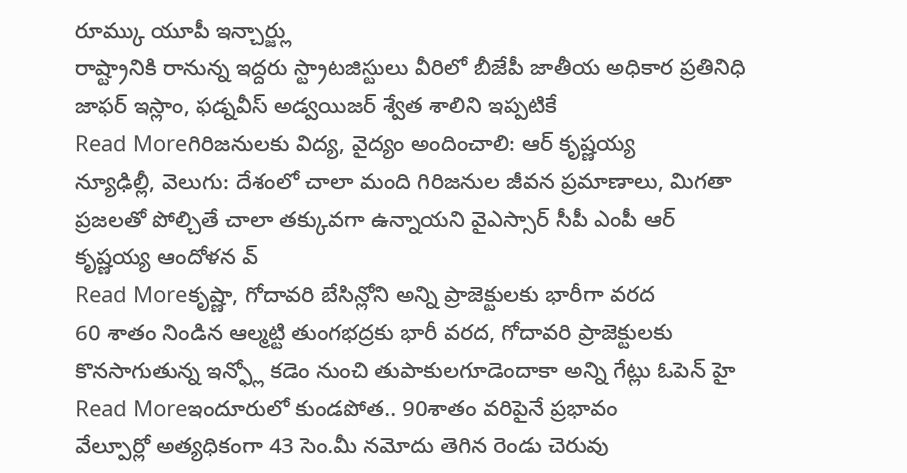రూమ్కు యూపీ ఇన్చార్జ్లు
రాష్ట్రానికి రానున్న ఇద్దరు స్ట్రాటజిస్టులు వీరిలో బీజేపీ జాతీయ అధికార ప్రతినిధి జాఫర్ ఇస్లాం, ఫడ్నవీస్ అడ్వయిజర్ శ్వేత శాలిని ఇప్పటికే
Read Moreగిరిజనులకు విద్య, వైద్యం అందించాలి: ఆర్ కృష్ణయ్య
న్యూఢిల్లీ, వెలుగు: దేశంలో చాలా మంది గిరిజనుల జీవన ప్రమాణాలు, మిగతా ప్రజలతో పోల్చితే చాలా తక్కువగా ఉన్నాయని వైఎస్సార్ సీపీ ఎంపీ ఆర్ కృష్ణయ్య ఆందోళన వ్
Read Moreకృష్ణా, గోదావరి బేసిన్లోని అన్ని ప్రాజెక్టులకు భారీగా వరద
60 శాతం నిండిన ఆల్మట్టి తుంగభద్రకు భారీ వరద, గోదావరి ప్రాజెక్టులకు కొనసాగుతున్న ఇన్ఫ్లో కడెం నుంచి తుపాకులగూడెందాకా అన్ని గేట్లు ఓపెన్ హై
Read Moreఇందూరులో కుండపోత.. 90శాతం వరిపైనే ప్రభావం
వేల్పూర్లో అత్యధికంగా 43 సెం.మీ నమోదు తెగిన రెండు చెరువు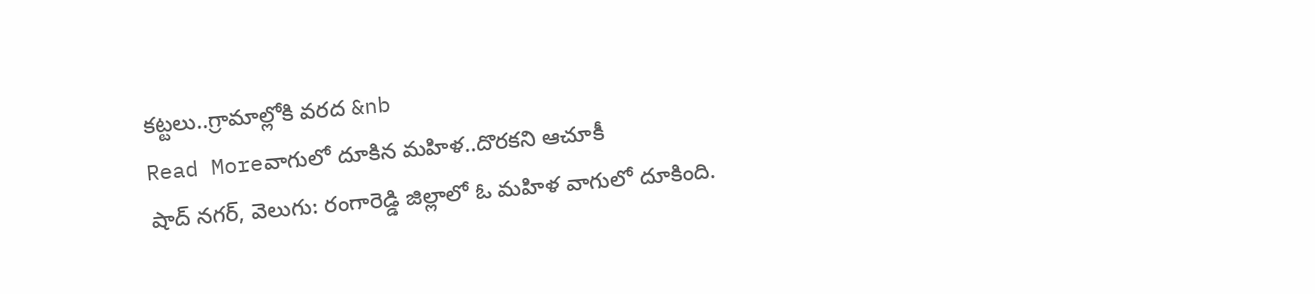కట్టలు..గ్రామాల్లోకి వరద &nb
Read Moreవాగులో దూకిన మహిళ..దొరకని ఆచూకీ
షాద్ నగర్, వెలుగు: రంగారెడ్డి జిల్లాలో ఓ మహిళ వాగులో దూకింది.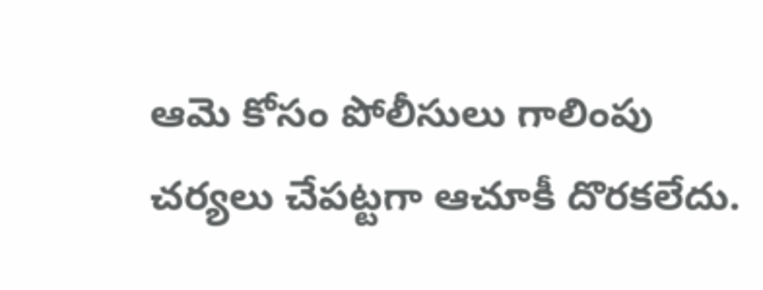ఆమె కోసం పోలీసులు గాలింపు చర్యలు చేపట్టగా ఆచూకీ దొరకలేదు.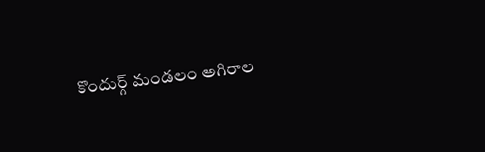కొందుర్గ్ మండలం అగిరాల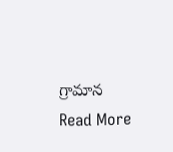గ్రామాన
Read More